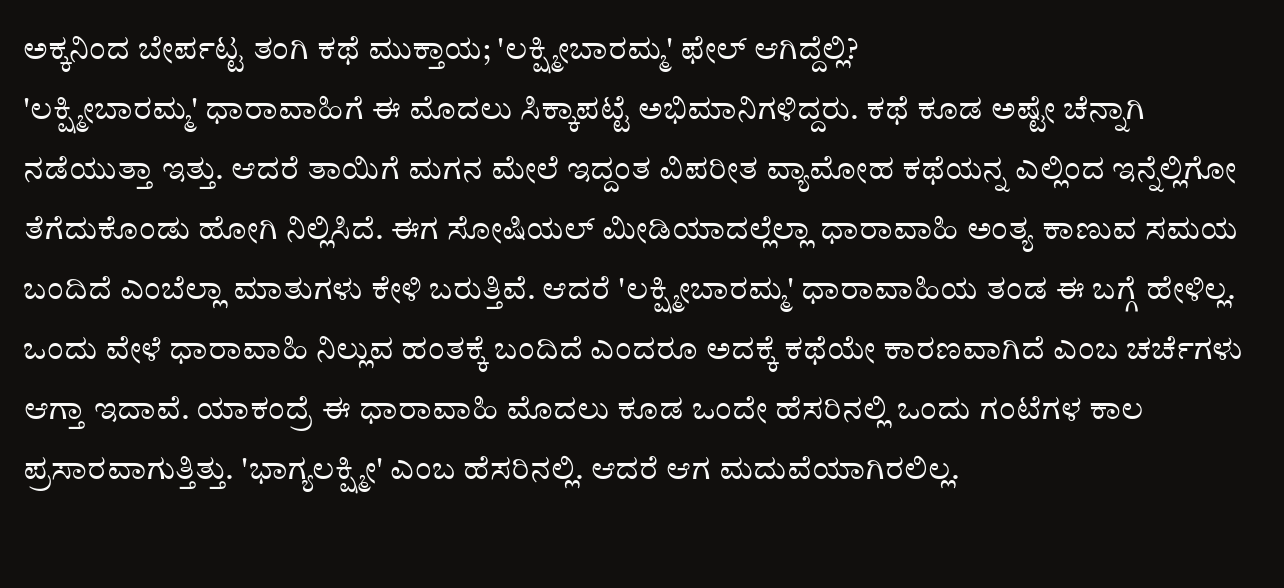ಅಕ್ಕನಿಂದ ಬೇರ್ಪಟ್ಟ ತಂಗಿ ಕಥೆ ಮುಕ್ತಾಯ; 'ಲಕ್ಷ್ಮೀಬಾರಮ್ಮ' ಫೇಲ್ ಆಗಿದ್ದೆಲ್ಲಿ?
'ಲಕ್ಷ್ಮೀಬಾರಮ್ಮ' ಧಾರಾವಾಹಿಗೆ ಈ ಮೊದಲು ಸಿಕ್ಕಾಪಟ್ಟೆ ಅಭಿಮಾನಿಗಳಿದ್ದರು. ಕಥೆ ಕೂಡ ಅಷ್ಟೇ ಚೆನ್ನಾಗಿ ನಡೆಯುತ್ತಾ ಇತ್ತು. ಆದರೆ ತಾಯಿಗೆ ಮಗನ ಮೇಲೆ ಇದ್ದಂತ ವಿಪರೀತ ವ್ಯಾಮೋಹ ಕಥೆಯನ್ನ ಎಲ್ಲಿಂದ ಇನ್ನೆಲ್ಲಿಗೋ ತೆಗೆದುಕೊಂಡು ಹೋಗಿ ನಿಲ್ಲಿಸಿದೆ. ಈಗ ಸೋಷಿಯಲ್ ಮೀಡಿಯಾದಲ್ಲೆಲ್ಲಾ ಧಾರಾವಾಹಿ ಅಂತ್ಯ ಕಾಣುವ ಸಮಯ ಬಂದಿದೆ ಎಂಬೆಲ್ಲಾ ಮಾತುಗಳು ಕೇಳಿ ಬರುತ್ತಿವೆ. ಆದರೆ 'ಲಕ್ಷ್ಮೀಬಾರಮ್ಮ' ಧಾರಾವಾಹಿಯ ತಂಡ ಈ ಬಗ್ಗೆ ಹೇಳಿಲ್ಲ.
ಒಂದು ವೇಳೆ ಧಾರಾವಾಹಿ ನಿಲ್ಲುವ ಹಂತಕ್ಕೆ ಬಂದಿದೆ ಎಂದರೂ ಅದಕ್ಕೆ ಕಥೆಯೇ ಕಾರಣವಾಗಿದೆ ಎಂಬ ಚರ್ಚೆಗಳು ಆಗ್ತಾ ಇದಾವೆ. ಯಾಕಂದ್ರೆ ಈ ಧಾರಾವಾಹಿ ಮೊದಲು ಕೂಡ ಒಂದೇ ಹೆಸರಿನಲ್ಲಿ ಒಂದು ಗಂಟೆಗಳ ಕಾಲ ಪ್ರಸಾರವಾಗುತ್ತಿತ್ತು. 'ಭಾಗ್ಯಲಕ್ಷ್ಮೀ' ಎಂಬ ಹೆಸರಿನಲ್ಲಿ. ಆದರೆ ಆಗ ಮದುವೆಯಾಗಿರಲಿಲ್ಲ.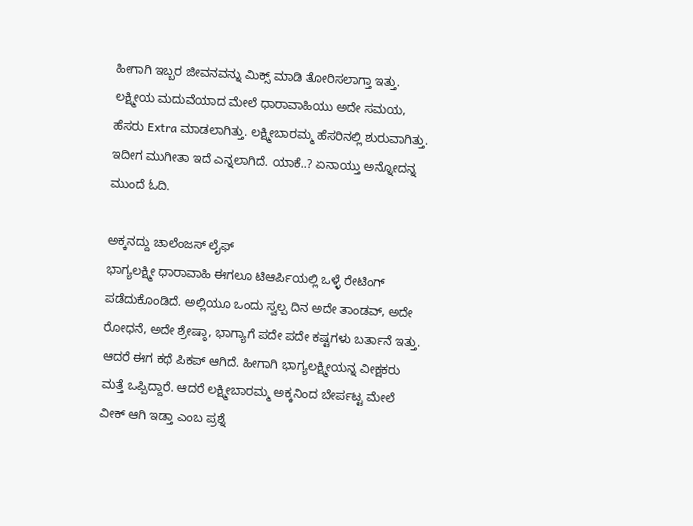ಹೀಗಾಗಿ ಇಬ್ಬರ ಜೀವನವನ್ನು ಮಿಕ್ಸ್ ಮಾಡಿ ತೋರಿಸಲಾಗ್ತಾ ಇತ್ತು. ಲಕ್ಷ್ಮೀಯ ಮದುವೆಯಾದ ಮೇಲೆ ಧಾರಾವಾಹಿಯು ಅದೇ ಸಮಯ, ಹೆಸರು Extra ಮಾಡಲಾಗಿತ್ತು. ಲಕ್ಷ್ಮೀಬಾರಮ್ಮ ಹೆಸರಿನಲ್ಲಿ ಶುರುವಾಗಿತ್ತು. ಇದೀಗ ಮುಗೀತಾ ಇದೆ ಎನ್ನಲಾಗಿದೆ. ಯಾಕೆ..? ಏನಾಯ್ತು ಅನ್ನೋದನ್ನ ಮುಂದೆ ಓದಿ.

ಅಕ್ಕನದ್ದು ಚಾಲೆಂಜಸ್ ಲೈಫ್
ಭಾಗ್ಯಲಕ್ಷ್ಮೀ ಧಾರಾವಾಹಿ ಈಗಲೂ ಟಿಆರ್ಪಿಯಲ್ಲಿ ಒಳ್ಳೆ ರೇಟಿಂಗ್ ಪಡೆದುಕೊಂಡಿದೆ. ಅಲ್ಲಿಯೂ ಒಂದು ಸ್ವಲ್ಪ ದಿನ ಅದೇ ತಾಂಡವ್, ಅದೇ ರೋಧನೆ, ಅದೇ ಶ್ರೇಷ್ಠಾ, ಭಾಗ್ಯಾಗೆ ಪದೇ ಪದೇ ಕಷ್ಟಗಳು ಬರ್ತಾನೆ ಇತ್ತು. ಆದರೆ ಈಗ ಕಥೆ ಪಿಕಪ್ ಆಗಿದೆ. ಹೀಗಾಗಿ ಭಾಗ್ಯಲಕ್ಷ್ಮೀಯನ್ನ ವೀಕ್ಷಕರು ಮತ್ತೆ ಒಪ್ಪಿದ್ದಾರೆ. ಆದರೆ ಲಕ್ಷ್ಮೀಬಾರಮ್ಮ ಅಕ್ಕನಿಂದ ಬೇರ್ಪಟ್ಟ ಮೇಲೆ ವೀಕ್ ಆಗಿ ಇಡ್ತಾ ಎಂಬ ಪ್ರಶ್ನೆ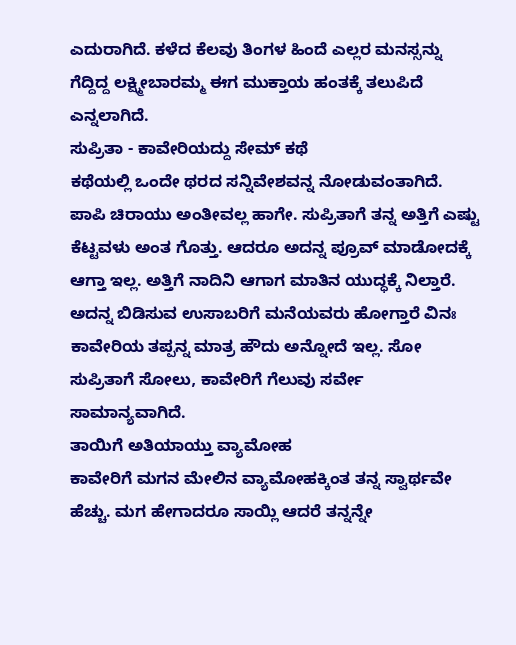ಎದುರಾಗಿದೆ. ಕಳೆದ ಕೆಲವು ತಿಂಗಳ ಹಿಂದೆ ಎಲ್ಲರ ಮನಸ್ಸನ್ನು ಗೆದ್ದಿದ್ದ ಲಕ್ಷ್ಮೀಬಾರಮ್ಮ ಈಗ ಮುಕ್ತಾಯ ಹಂತಕ್ಕೆ ತಲುಪಿದೆ ಎನ್ನಲಾಗಿದೆ.
ಸುಪ್ರಿತಾ - ಕಾವೇರಿಯದ್ದು ಸೇಮ್ ಕಥೆ
ಕಥೆಯಲ್ಲಿ ಒಂದೇ ಥರದ ಸನ್ನಿವೇಶವನ್ನ ನೋಡುವಂತಾಗಿದೆ. ಪಾಪಿ ಚಿರಾಯು ಅಂತೀವಲ್ಲ ಹಾಗೇ. ಸುಪ್ರಿತಾಗೆ ತನ್ನ ಅತ್ತಿಗೆ ಎಷ್ಟು ಕೆಟ್ಟವಳು ಅಂತ ಗೊತ್ತು. ಆದರೂ ಅದನ್ನ ಪ್ರೂವ್ ಮಾಡೋದಕ್ಕೆ ಆಗ್ತಾ ಇಲ್ಲ. ಅತ್ತಿಗೆ ನಾದಿನಿ ಆಗಾಗ ಮಾತಿನ ಯುದ್ಧಕ್ಕೆ ನಿಲ್ತಾರೆ. ಅದನ್ನ ಬಿಡಿಸುವ ಉಸಾಬರಿಗೆ ಮನೆಯವರು ಹೋಗ್ತಾರೆ ವಿನಃ ಕಾವೇರಿಯ ತಪ್ಪನ್ನ ಮಾತ್ರ ಹೌದು ಅನ್ನೋದೆ ಇಲ್ಲ. ಸೋ ಸುಪ್ರಿತಾಗೆ ಸೋಲು, ಕಾವೇರಿಗೆ ಗೆಲುವು ಸರ್ವೇ ಸಾಮಾನ್ಯವಾಗಿದೆ.
ತಾಯಿಗೆ ಅತಿಯಾಯ್ತು ವ್ಯಾಮೋಹ
ಕಾವೇರಿಗೆ ಮಗನ ಮೇಲಿನ ವ್ಯಾಮೋಹಕ್ಕಿಂತ ತನ್ನ ಸ್ವಾರ್ಥವೇ ಹೆಚ್ಚು. ಮಗ ಹೇಗಾದರೂ ಸಾಯ್ಲಿ ಆದರೆ ತನ್ನನ್ನೇ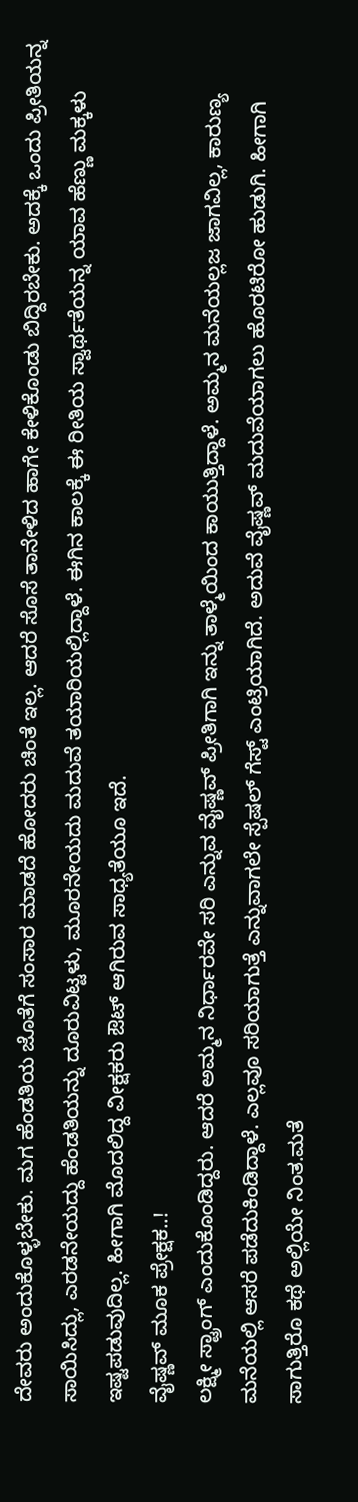ದೇವರು ಅಂದುಕೊಳ್ಳಬೇಕು. ಮಗ ಹೆಂಡತಿಯ ಜೊತೆಗೆ ಸಂಸಾರ ಮಾಡದೆ ಹೋದರು ಚಿಂತೆ ಇಲ್ಲ. ಆದರೆ ಸೊಸೆ ತಾನೇಳಿದ ಹಾಗೇ ಕೇಳಿಕೊಂಡು ಬಿದ್ದಿರಬೇಕು. ಅದಕ್ಕೆ ಒಂದು ಪ್ರೀತಿಯನ್ನ ಸಾಯಿಸಿದ್ಲು, ಎರಡನೇಯದ್ದು ಹೆಂಡತಿಯನ್ನು ದೂರುವಿಟ್ಟಳು, ಮೂರನೇಯದು ಮದುವೆ ತಯಾರಿಯಲ್ಲಿದ್ದಾಳೆ. ಈಗಿನ ಕಾಲಕ್ಕೆ ಈ ರೀತಿಯ ಸ್ವಾರ್ಥತೆಯನ್ನ ಯಾವ ಹೆಣ್ಣು ಮಕ್ಕಳು ಇಷ್ಟಪಡುವುದಿಲ್ಲ. ಹೀಗಾಗಿ ಮೊದಲಿದ್ದ ವೀಕ್ಷಕರು ಔಟ್ ಆಗಿರುವ ಸಾಧ್ಯತೆಯೂ ಇದೆ.
ವೈಷ್ಣವ್ ಮೂಕ ಪ್ರೇಕ್ಷಕ..!
ಲಕ್ಷ್ಮೀ ಸ್ಟ್ರಾಂಗ್ ಎಂದುಕೊಂಡಿದ್ದರು. ಆದರೆ ಅಮ್ಮನ ನಿರ್ಧಾರವೇ ಸರಿ ಎನ್ನುವ ವೈಷ್ಣವ್ ಪ್ರೀತಿಗಾಗಿ ಇನ್ನು ತಾಳ್ಮೆಯಿಂದ ಕಾಯುತ್ತಿದ್ದಾಳೆ. ಅಮ್ಮನ ಮನೆಯಲ್ಲಜ ಜಾಗವಿಲ್ಲ, ಕಾರುಣ್ಯ ಮನೆಯಲ್ಲಿ ಆಸರೆ ಪಡೆದುಕಿಂಡಿದ್ದಾಳೆ. ಎಲ್ಲವೂ ಸರಿಯಾಗುತ್ತೆ ಎನ್ನುವಾಗಲೇ ಸ್ಪೆಷಲ್ ಗೆಸ್ಟ್ ಎಂಟ್ರಿಯಾಗಿದೆ. ಅದುವೆ ವೈಷ್ಣವ್ ಮದುವೆಯಾಗಲು ಹೊರಟಿರೋ ಹುಡುಗಿ. ಹೀಗಾಗಿ ಸಾಗುತ್ತಿರೊ ಕಥೆ ಅಲ್ಲಿಯೇ ನಿಂತ.ಮತೆ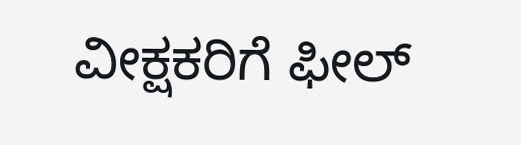ವೀಕ್ಷಕರಿಗೆ ಫೀಲ್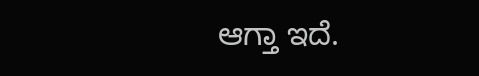ಆಗ್ತಾ ಇದೆ.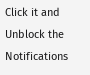Click it and Unblock the Notifications